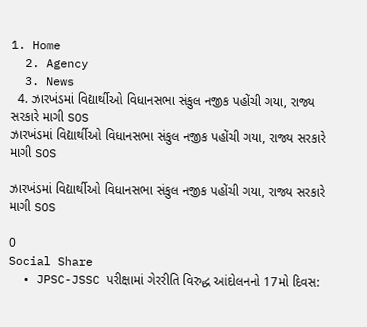1. Home
  2. Agency
  3. News
  4. ઝારખંડમાં વિદ્યાર્થીઓ વિધાનસભા સંકુલ નજીક પહોંચી ગયા, રાજ્ય સરકારે માગી SOS
ઝારખંડમાં વિદ્યાર્થીઓ વિધાનસભા સંકુલ નજીક પહોંચી ગયા, રાજ્ય સરકારે માગી SOS

ઝારખંડમાં વિદ્યાર્થીઓ વિધાનસભા સંકુલ નજીક પહોંચી ગયા, રાજ્ય સરકારે માગી SOS

0
Social Share
  • JPSC-JSSC પરીક્ષામાં ગેરરીતિ વિરુદ્ધ આંદોલનનો 17મો દિવસ: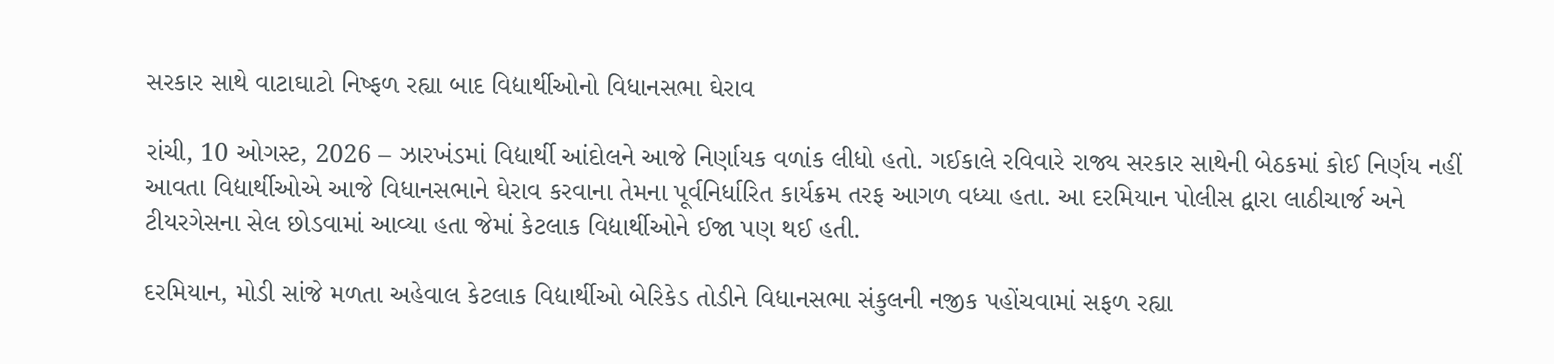સરકાર સાથે વાટાઘાટો નિષ્ફળ રહ્યા બાદ વિદ્યાર્થીઓનો વિધાનસભા ઘેરાવ

રાંચી, 10 ઓગસ્ટ, 2026 – ઝારખંડમાં વિદ્યાર્થી આંદોલને આજે નિર્ણાયક વળાંક લીધો હતો. ગઈકાલે રવિવારે રાજ્ય સરકાર સાથેની બેઠકમાં કોઈ નિર્ણય નહીં આવતા વિદ્યાર્થીઓએ આજે વિધાનસભાને ઘેરાવ કરવાના તેમના પૂર્વનિર્ધારિત કાર્યક્રમ તરફ આગળ વધ્યા હતા. આ દરમિયાન પોલીસ દ્વારા લાઠીચાર્જ અને ટીયરગેસના સેલ છોડવામાં આવ્યા હતા જેમાં કેટલાક વિદ્યાર્થીઓને ઈજા પણ થઈ હતી.

દરમિયાન, મોડી સાંજે મળતા અહેવાલ કેટલાક વિદ્યાર્થીઓ બેરિકેડ તોડીને વિધાનસભા સંકુલની નજીક પહોંચવામાં સફળ રહ્યા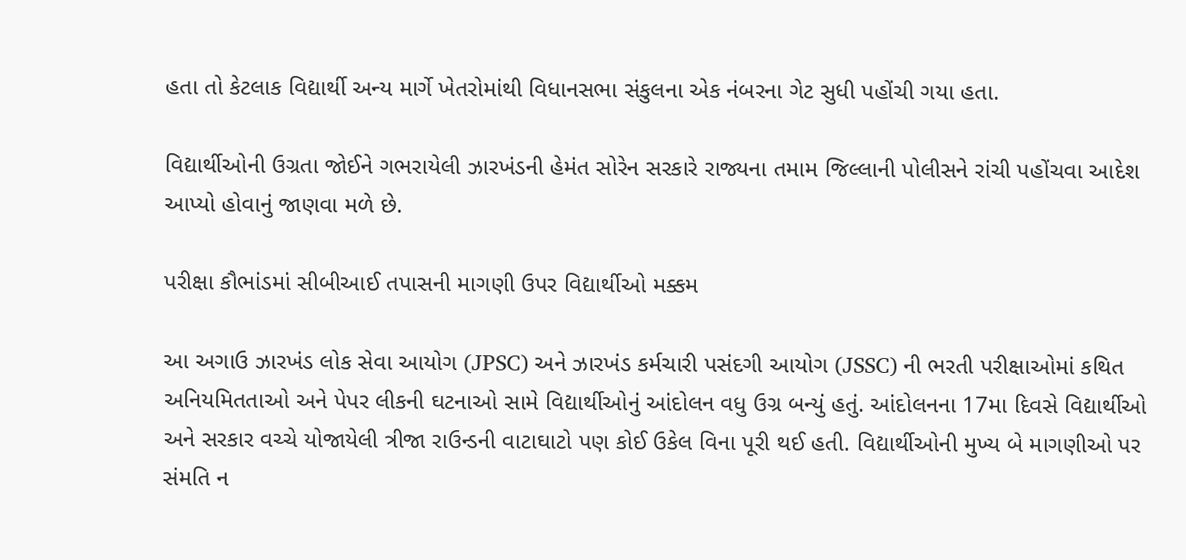હતા તો કેટલાક વિદ્યાર્થી અન્ય માર્ગે ખેતરોમાંથી વિધાનસભા સંકુલના એક નંબરના ગેટ સુધી પહોંચી ગયા હતા.

વિદ્યાર્થીઓની ઉગ્રતા જોઈને ગભરાયેલી ઝારખંડની હેમંત સોરેન સરકારે રાજ્યના તમામ જિલ્લાની પોલીસને રાંચી પહોંચવા આદેશ આપ્યો હોવાનું જાણવા મળે છે.

પરીક્ષા કૌભાંડમાં સીબીઆઈ તપાસની માગણી ઉપર વિદ્યાર્થીઓ મક્કમ

આ અગાઉ ઝારખંડ લોક સેવા આયોગ (JPSC) અને ઝારખંડ કર્મચારી પસંદગી આયોગ (JSSC) ની ભરતી પરીક્ષાઓમાં કથિત અનિયમિતતાઓ અને પેપર લીકની ઘટનાઓ સામે વિદ્યાર્થીઓનું આંદોલન વધુ ઉગ્ર બન્યું હતું. આંદોલનના 17મા દિવસે વિદ્યાર્થીઓ અને સરકાર વચ્ચે યોજાયેલી ત્રીજા રાઉન્ડની વાટાઘાટો પણ કોઈ ઉકેલ વિના પૂરી થઈ હતી. વિદ્યાર્થીઓની મુખ્ય બે માગણીઓ પર સંમતિ ન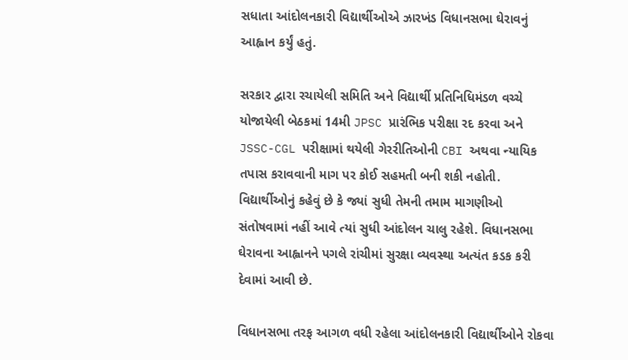સધાતા આંદોલનકારી વિદ્યાર્થીઓએ ઝારખંડ વિધાનસભા ઘેરાવનું આહ્વાન કર્યું હતું.

સરકાર દ્વારા રચાયેલી સમિતિ અને વિદ્યાર્થી પ્રતિનિધિમંડળ વચ્ચે યોજાયેલી બેઠકમાં 14મી JPSC પ્રારંભિક પરીક્ષા રદ કરવા અને JSSC-CGL પરીક્ષામાં થયેલી ગેરરીતિઓની CBI અથવા ન્યાયિક તપાસ કરાવવાની માગ પર કોઈ સહમતી બની શકી નહોતી. વિદ્યાર્થીઓનું કહેવું છે કે જ્યાં સુધી તેમની તમામ માગણીઓ સંતોષવામાં નહીં આવે ત્યાં સુધી આંદોલન ચાલુ રહેશે. વિધાનસભા ઘેરાવના આહ્વાનને પગલે રાંચીમાં સુરક્ષા વ્યવસ્થા અત્યંત કડક કરી દેવામાં આવી છે.

વિધાનસભા તરફ આગળ વધી રહેલા આંદોલનકારી વિદ્યાર્થીઓને રોકવા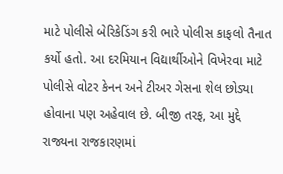માટે પોલીસે બેરિકેડિંગ કરી ભારે પોલીસ કાફલો તૈનાત કર્યો હતો. આ દરમિયાન વિદ્યાર્થીઓને વિખેરવા માટે પોલીસે વોટર કેનન અને ટીઅર ગેસના શેલ છોડ્યા હોવાના પણ અહેવાલ છે. બીજી તરફ, આ મુદ્દે રાજ્યના રાજકારણમાં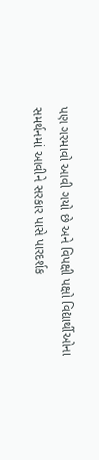પણ ગરમાવો આવી ગયો છે અને વિપક્ષી પક્ષો વિદ્યાર્થીઓના સમર્થનમાં આવીને સરકાર પાસે પારદર્શક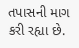તપાસની માગ કરી રહ્યા છે.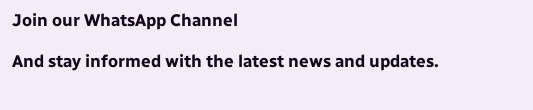Join our WhatsApp Channel

And stay informed with the latest news and updates.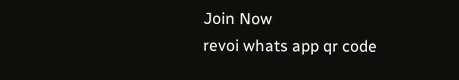Join Now
revoi whats app qr code